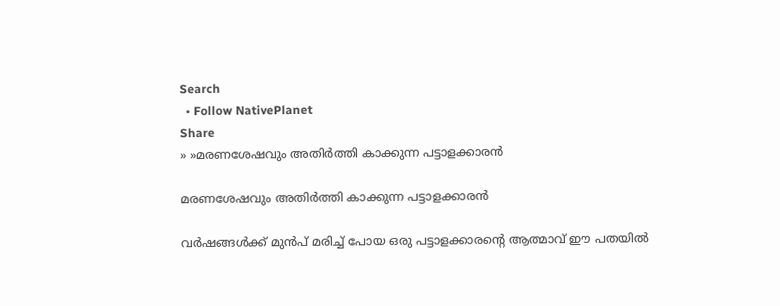Search
  • Follow NativePlanet
Share
» »മരണശേഷവും അ‌തിർത്തി കാക്കുന്ന പട്ടാളക്കാരൻ

മരണശേഷവും അ‌തിർത്തി കാക്കുന്ന പട്ടാളക്കാരൻ

വർഷങ്ങൾക്ക് മുൻപ് മരിച്ച് പോയ ഒരു പട്ടാളക്കാരന്റെ ആത്മാവ് ഈ പതയിൽ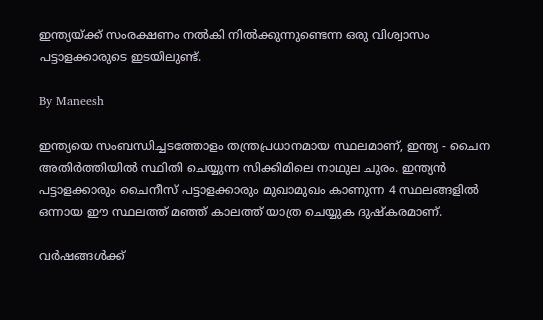ഇന്ത്യയ്ക്ക് സംരക്ഷണം നൽകി നി‌ൽക്കുന്നുണ്ടെന്ന ഒരു വിശ്വാസം പട്ടാളക്കാരുടെ ഇടയിലുണ്ട്.

By Maneesh

ഇന്ത്യയെ സംബന്ധിച്ചട‌‌‌ത്തോളം തന്ത്രപ്രധാനമായ സ്ഥ‌ലമാണ്, ഇന്ത്യ - ചൈന അതിർത്തിയിൽ സ്ഥിതി ചെയ്യുന്ന സിക്കിമിലെ നാഥുല ചുരം. ഇന്ത്യൻ പട്ടാളക്കാരും ചൈനീസ് പട്ടാളക്കാരും മുഖാമുഖം കാണുന്ന 4 സ്ഥലങ്ങളിൽ ഒന്നായ ഈ സ്ഥലത്ത് മഞ്ഞ് കാലത്ത് യാത്ര ചെയ്യുക ദുഷ്കരമാണ്.

വർഷങ്ങൾക്ക്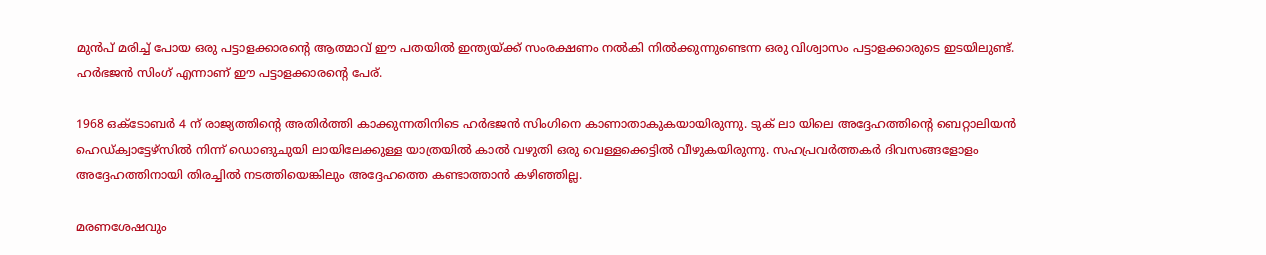മുൻപ് മരിച്ച് പോയ ഒരു പട്ടാളക്കാരന്റെ ആത്മാവ് ഈ പതയിൽ ഇന്ത്യയ്ക്ക് സംരക്ഷണം നൽകി നി‌ൽക്കുന്നുണ്ടെന്ന ഒരു വിശ്വാസം പട്ടാളക്കാരുടെ ഇടയിലുണ്ട്. ഹർഭജൻ സിംഗ് എന്നാണ് ഈ പട്ടാളക്കാരന്റെ പേര്.

1968 ഒക്ടോബർ 4 ന് രാജ്യത്തിന്റെ അതിർത്തി കാക്കുന്നതിനിടെ ഹർഭജൻ സിംഗിനെ കാണാതാകുകയായിരുന്നു. ടുക് ലാ യിലെ അദ്ദേ‌ഹത്തിന്റെ ബെറ്റാലിയൻ ഹെഡ്ക്വാട്ടേഴ്സിൽ നിന്ന് ഡൊങുചുയി ലായിലേക്കുള്ള യാത്രയിൽ കാൽ വഴു‌തി ഒരു വെള്ളക്കെട്ടിൽ വീഴുകയിരുന്നു. സഹപ്രവർത്തകർ ദിവസങ്ങളോളം അദ്ദേഹത്തിനായി തിരച്ചിൽ നട‌ത്തിയെങ്കിലും അദ്ദേഹത്തെ കണ്ടാത്താൻ കഴിഞ്ഞില്ല.

മരണശേഷവും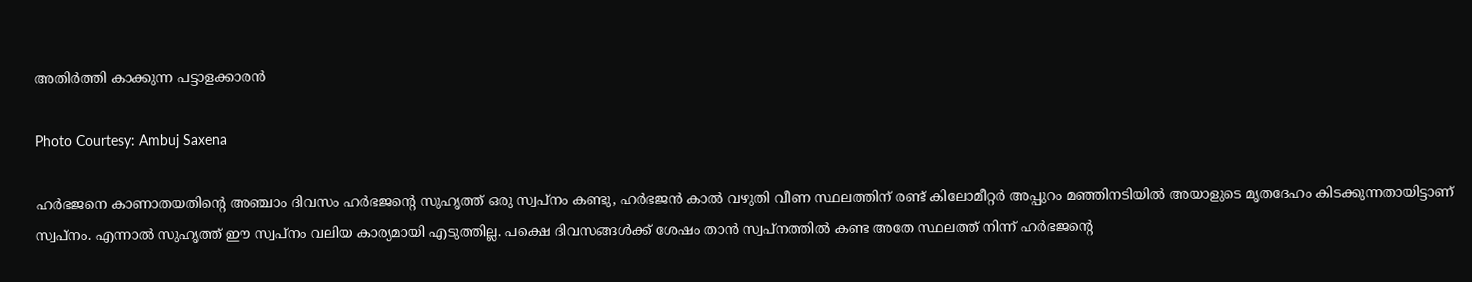അ‌തിർത്തി കാക്കുന്ന പട്ടാളക്കാരൻ

Photo Courtesy: Ambuj Saxena

ഹർഭജനെ കാണാതയതിന്റെ അഞ്ചാം ‌ദിവസം ഹർഭജന്റെ സുഹൃ‌ത്ത് ഒരു സ്വപ്നം കണ്ടു, ഹർഭജൻ കാൽ വഴുതി വീണ സ്ഥലത്തിന് രണ്ട് കിലോമീറ്റർ അപ്പുറം മഞ്ഞിനടിയിൽ അയാളുടെ മൃതദേഹം കിടക്കുന്നതായിട്ടാണ് സ്വപ്നം. എന്നാൽ സുഹൃത്ത് ഈ സ്വപ്നം വലിയ കാര്യമാ‌യി എടുത്തില്ല. പക്ഷെ ദിവ‌സങ്ങൾക്ക് ശേഷം താൻ സ്വപ്നത്തിൽ കണ്ട അതേ സ്ഥലത്ത് നിന്ന് ഹർഭജന്റെ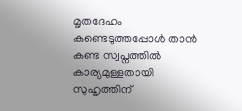മൃതദേ‌ഹം കണ്ടെടുത്തപ്പോൾ താൻ കണ്ട സ്വപ്നത്തിൽ കാര്യമുള്ളതായി സുഹൃത്തിന്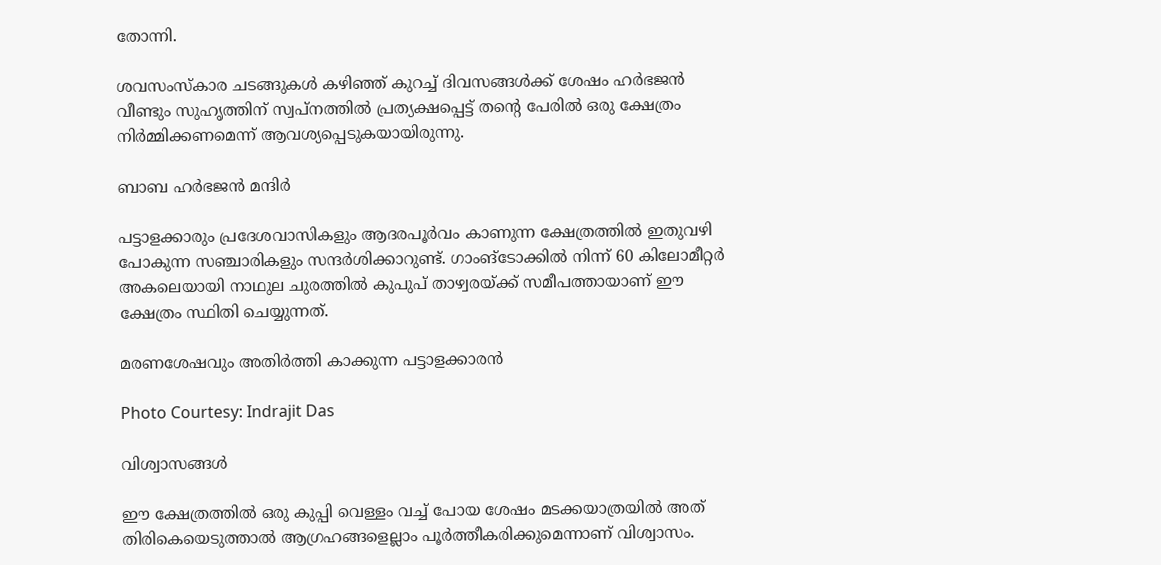തോന്നി.

ശവസംസ്കാര ച‌ടങ്ങുകൾ കഴിഞ്ഞ് കുറച്ച് ദിവസങ്ങൾക്ക് ശേഷം ഹർഭജൻ വീണ്ടും സുഹൃത്തിന് സ്വപ്നത്തിൽ പ്രത്യക്ഷപ്പെട്ട് തന്റെ പേരിൽ ഒരു ക്ഷേത്രം നിർമ്മിക്കണമെന്ന് ആവശ്യപ്പെടുകയായിരുന്നു.

ബാബ ഹർഭജൻ മന്ദിർ

പട്ടാളക്കാരും പ്രദേശവാസികളും ആദരപൂര്‍വം കാണുന്ന ക്ഷേത്രത്തില്‍ ഇതുവഴി പോകുന്ന സഞ്ചാരികളും സന്ദര്‍ശിക്കാറുണ്ട്. ഗാംങ്ടോക്കിൽ നിന്ന് 60 കിലോമീറ്റർ അകലെയായി നാഥുല ചുരത്തിൽ കുപു‌പ് താഴ്വര‌യ്ക്ക് സമീപത്തായാണ് ഈ ക്ഷേ‌ത്രം സ്ഥിതി ചെയ്യുന്നത്.

മരണശേഷവും അ‌തിർത്തി കാക്കുന്ന പട്ടാളക്കാരൻ

Photo Courtesy: Indrajit Das

വിശ്വാസങ്ങൾ

ഈ ക്ഷേത്രത്തിൽ ഒരു കുപ്പി വെള്ളം വച്ച് പോയ ശേഷം മടക്കയാത്രയില്‍ അത് തിരികെയെടുത്താല്‍ ആഗ്രഹങ്ങളെല്ലാം പൂര്‍ത്തീകരിക്കുമെന്നാണ് വിശ്വാസം.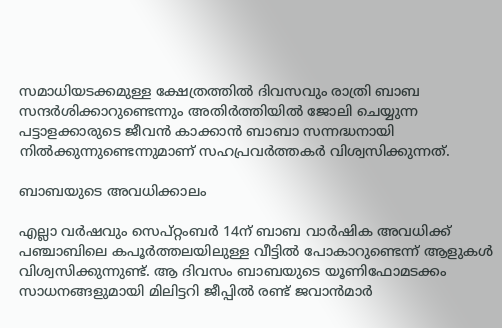സമാധിയടക്കമുള്ള ക്ഷേത്രത്തില്‍ ദിവസവും രാത്രി ബാബ സന്ദര്‍ശിക്കാറുണ്ടെന്നും അതിര്‍ത്തിയില്‍ ജോലി ചെയ്യുന്ന പട്ടാളക്കാരുടെ ജീവന്‍ കാക്കാന്‍ ബാബാ സന്നദ്ധനായി നിൽക്കുന്നുണ്ടെന്നുമാണ് സഹപ്രവർത്തകർ വിശ്വസിക്കു‌ന്നത്.

ബാബയുടെ അവധിക്കാലം

എല്ലാ വര്‍ഷവും സെപ്റ്റംബര്‍ 14ന് ബാബ വാര്‍ഷിക അവധിക്ക് പഞ്ചാബിലെ കപൂര്‍ത്തലയിലുള്ള വീട്ടില്‍ പോകാറുണ്ടെന്ന് ആളുകൾ വിശ്വസിക്കുന്നുണ്ട്. ആ ദിവസം ബാബയുടെ യൂണിഫോമടക്കം സാധനങ്ങളുമായി മിലിട്ടറി ജീപ്പില്‍ രണ്ട് ജവാന്‍മാര്‍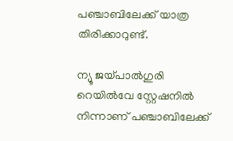പഞ്ചാബിലേ‌ക്ക് യാത്ര തിരിക്കാറുണ്ട്.

ന്യൂ ജയ്പാല്‍ഗുരി റെയില്‍വേ സ്റ്റേഷനില്‍ നിന്നാണ് പഞ്ചാബിലേക്ക്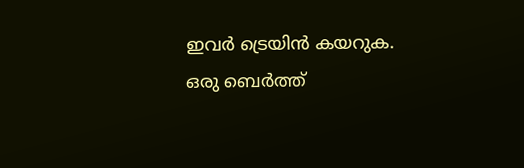ഇവര്‍ ട്രെയിന്‍ കയറുക. ഒരു ബെര്‍ത്ത്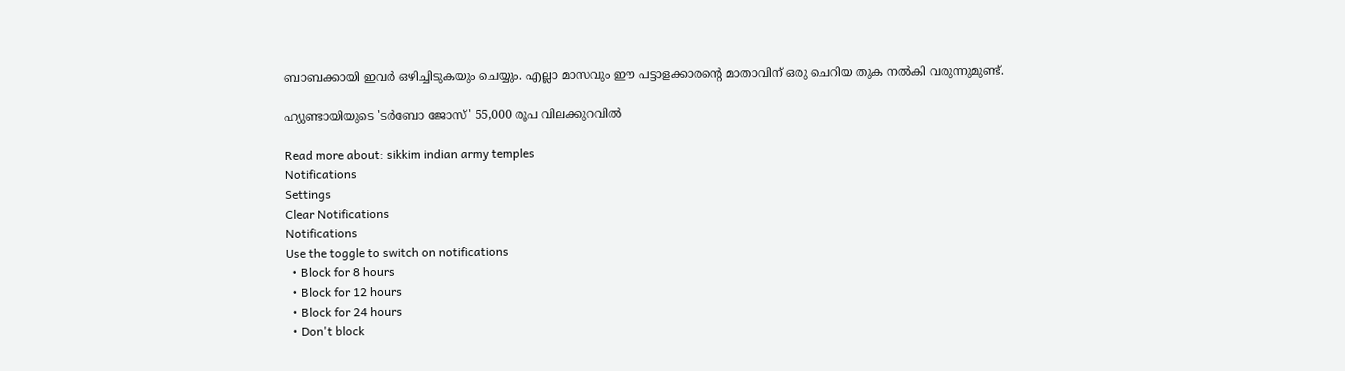ബാബക്കായി ഇവര്‍ ഒഴിച്ചിടുകയും ചെയ്യും. എല്ലാ മാസവും ഈ പട്ടാളക്കാരന്റെ മാതാവിന് ഒരു ചെറിയ തുക നല്‍കി വരുന്നുമുണ്ട്.

ഹ്യുണ്ടായിയുടെ 'ടർബോ ജോസ്' 55,000 രൂപ വിലക്കുറവിൽ

Read more about: sikkim indian army temples
Notifications
Settings
Clear Notifications
Notifications
Use the toggle to switch on notifications
  • Block for 8 hours
  • Block for 12 hours
  • Block for 24 hours
  • Don't block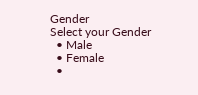Gender
Select your Gender
  • Male
  • Female
  •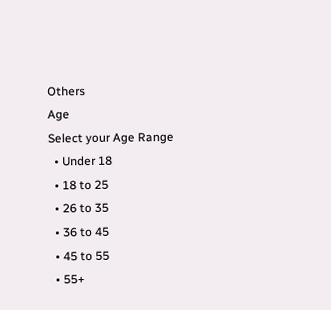Others
Age
Select your Age Range
  • Under 18
  • 18 to 25
  • 26 to 35
  • 36 to 45
  • 45 to 55
  • 55+